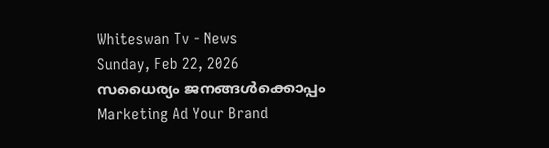Whiteswan Tv - News
Sunday, Feb 22, 2026
സധൈര്യം ജനങ്ങൾക്കൊപ്പം
Marketing Ad Your Brand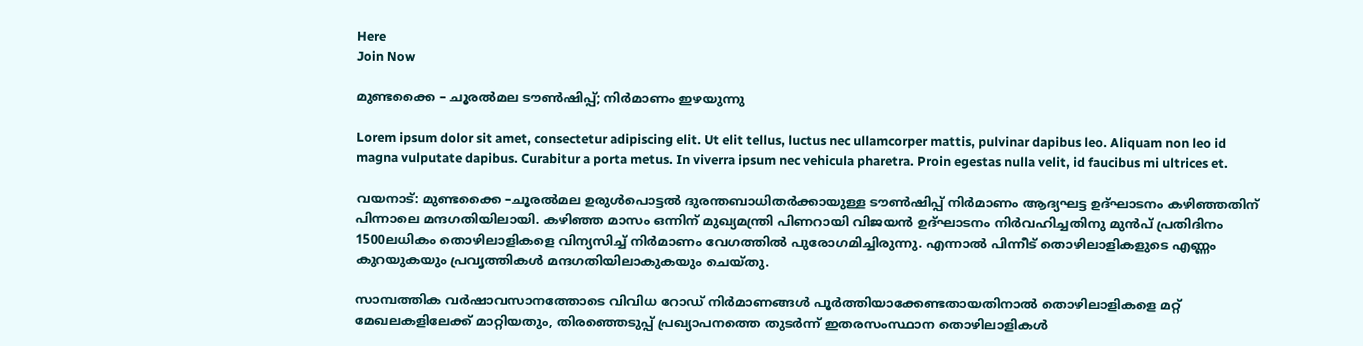Here
Join Now

മുണ്ടക്കൈ – ചൂരൽമല ടൗൺഷിപ്പ്; നിർമാണം ഇഴയുന്നു

Lorem ipsum dolor sit amet, consectetur adipiscing elit. Ut elit tellus, luctus nec ullamcorper mattis, pulvinar dapibus leo. Aliquam non leo id magna vulputate dapibus. Curabitur a porta metus. In viverra ipsum nec vehicula pharetra. Proin egestas nulla velit, id faucibus mi ultrices et.

വയനാട്: മുണ്ടക്കൈ –ചൂരൽമല ഉരുൾപൊട്ടൽ ദുരന്തബാധിതർക്കായുള്ള ടൗൺഷിപ്പ് നിർമാണം ആദ്യഘട്ട ഉദ്ഘാടനം കഴിഞ്ഞതിന് പിന്നാലെ മന്ദഗതിയിലായി. കഴിഞ്ഞ മാസം ഒന്നിന് മുഖ്യമന്ത്രി പിണറായി വിജയൻ ഉദ്ഘാടനം നിർവഹിച്ചതിനു മുൻപ് പ്രതിദിനം 1500ലധികം തൊഴിലാളികളെ വിന്യസിച്ച് നിർമാണം വേഗത്തിൽ പുരോഗമിച്ചിരുന്നു. എന്നാൽ പിന്നീട് തൊഴിലാളികളുടെ എണ്ണം കുറയുകയും പ്രവൃത്തികൾ മന്ദഗതിയിലാകുകയും ചെയ്തു.

സാമ്പത്തിക വർഷാവസാനത്തോടെ വിവിധ റോഡ് നിർമാണങ്ങൾ പൂർത്തിയാക്കേണ്ടതായതിനാൽ തൊഴിലാളികളെ മറ്റ് മേഖലകളിലേക്ക് മാറ്റിയതും, തിരഞ്ഞെടുപ്പ് പ്രഖ്യാപനത്തെ തുടർന്ന് ഇതരസംസ്ഥാന തൊഴിലാളികൾ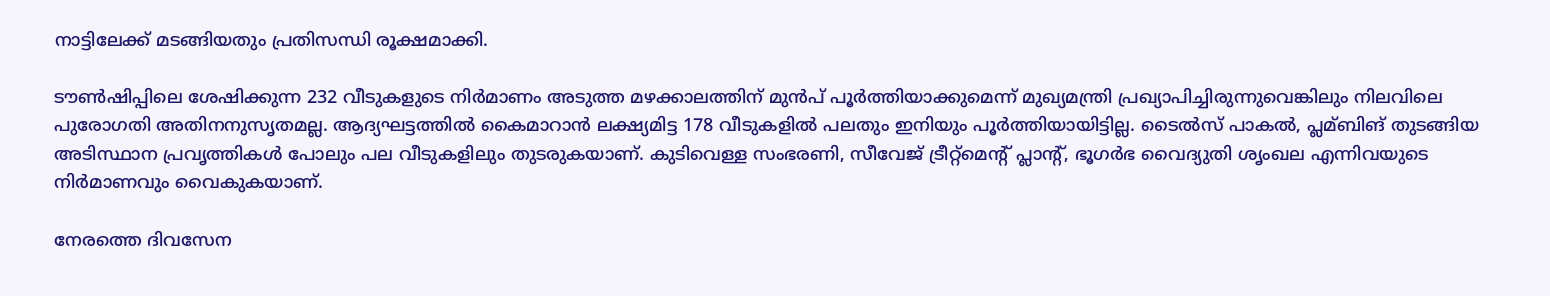നാട്ടിലേക്ക് മടങ്ങിയതും പ്രതിസന്ധി രൂക്ഷമാക്കി.

ടൗൺഷിപ്പിലെ ശേഷിക്കുന്ന 232 വീടുകളുടെ നിർമാണം അടുത്ത മഴക്കാലത്തിന് മുൻപ് പൂർത്തിയാക്കുമെന്ന് മുഖ്യമന്ത്രി പ്രഖ്യാപിച്ചിരുന്നുവെങ്കിലും നിലവിലെ പുരോഗതി അതിനനുസൃതമല്ല. ആദ്യഘട്ടത്തിൽ കൈമാറാൻ ലക്ഷ്യമിട്ട 178 വീടുകളിൽ പലതും ഇനിയും പൂർത്തിയായിട്ടില്ല. ടൈൽസ് പാകൽ, പ്ലമ്ബിങ് തുടങ്ങിയ അടിസ്ഥാന പ്രവൃത്തികൾ പോലും പല വീടുകളിലും തുടരുകയാണ്. കുടിവെള്ള സംഭരണി, സീവേജ് ട്രീറ്റ്‌മെന്റ് പ്ലാന്റ്, ഭൂഗർഭ വൈദ്യുതി ശൃംഖല എന്നിവയുടെ നിർമാണവും വൈകുകയാണ്.

നേരത്തെ ദിവസേന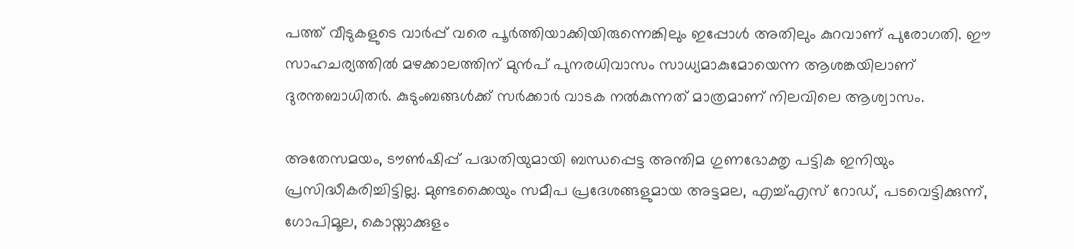പത്ത് വീടുകളുടെ വാർപ്പ് വരെ പൂർത്തിയാക്കിയിരുന്നെങ്കിലും ഇപ്പോൾ അതിലും കുറവാണ് പുരോഗതി. ഈ സാഹചര്യത്തിൽ മഴക്കാലത്തിന് മുൻപ് പുനരധിവാസം സാധ്യമാകുമോയെന്ന ആശങ്കയിലാണ് ദുരന്തബാധിതർ. കുടുംബങ്ങൾക്ക് സർക്കാർ വാടക നൽകുന്നത് മാത്രമാണ് നിലവിലെ ആശ്വാസം.

അതേസമയം, ടൗൺഷിപ്പ് പദ്ധതിയുമായി ബന്ധപ്പെട്ട അന്തിമ ഗുണഭോക്തൃ പട്ടിക ഇനിയും പ്രസിദ്ധീകരിച്ചിട്ടില്ല. മുണ്ടക്കൈയും സമീപ പ്രദേശങ്ങളുമായ അട്ടമല, എച്ച്എസ് റോഡ്, പടവെട്ടിക്കുന്ന്, ഗോപിമൂല, കൊയ്നാക്കുളം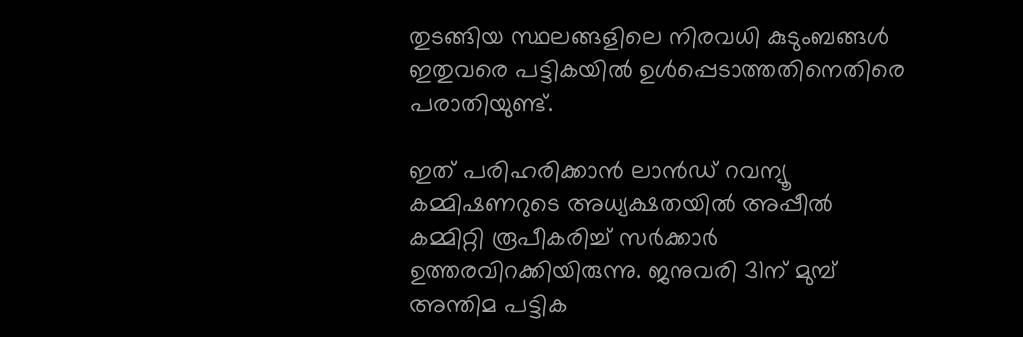തുടങ്ങിയ സ്ഥലങ്ങളിലെ നിരവധി കുടുംബങ്ങൾ ഇതുവരെ പട്ടികയിൽ ഉൾപ്പെടാത്തതിനെതിരെ പരാതിയുണ്ട്.

ഇത് പരിഹരിക്കാൻ ലാൻഡ് റവന്യൂ കമ്മിഷണറുടെ അധ്യക്ഷതയിൽ അപ്പീൽ കമ്മിറ്റി രൂപീകരിച്ച് സർക്കാർ ഉത്തരവിറക്കിയിരുന്നു. ജനുവരി 31ന് മുമ്പ് അന്തിമ പട്ടിക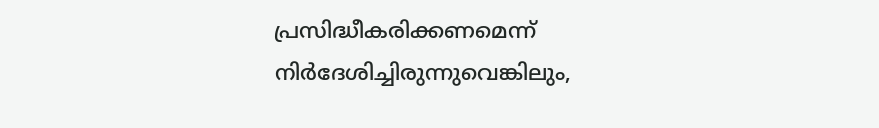പ്രസിദ്ധീകരിക്കണമെന്ന് നിർദേശിച്ചിരുന്നുവെങ്കിലും,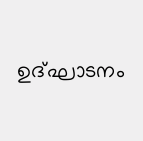ഉദ്ഘാടനം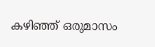കഴിഞ്ഞ് ഒരുമാസം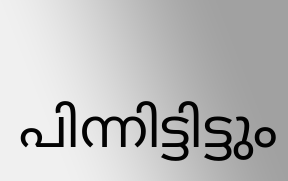പിന്നിട്ടിട്ടും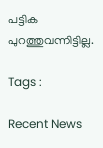പട്ടിക പുറത്തുവന്നിട്ടില്ല.

Tags :

Recent News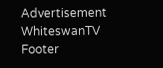Advertisement
WhiteswanTV Footer